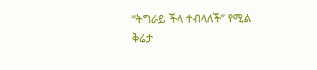“ትግራይ ችላ ተብላለች” የሚል ቅሬታ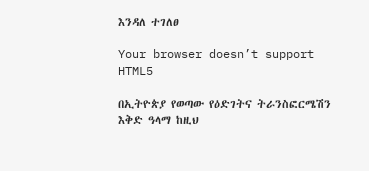እንዳለ ተገለፀ

Your browser doesn’t support HTML5

በኢትዮጵያ የወጣው የዕድገትና ትራንስፎርሜሽን እቅድ ዓላማ ከዚህ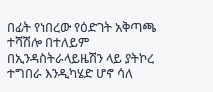በፊት የነበረው የዕድገት አቅጣጫ ተሻሽሎ በተለይም በኢንዳስትራላይዜሽን ላይ ያትኮረ ተግበራ እንዲካሄድ ሆኖ ሳለ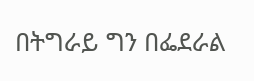በትግራይ ግን በፌደራል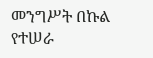መንግሥት በኩል የተሠራ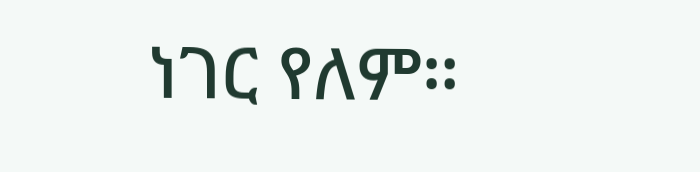ነገር የለም።